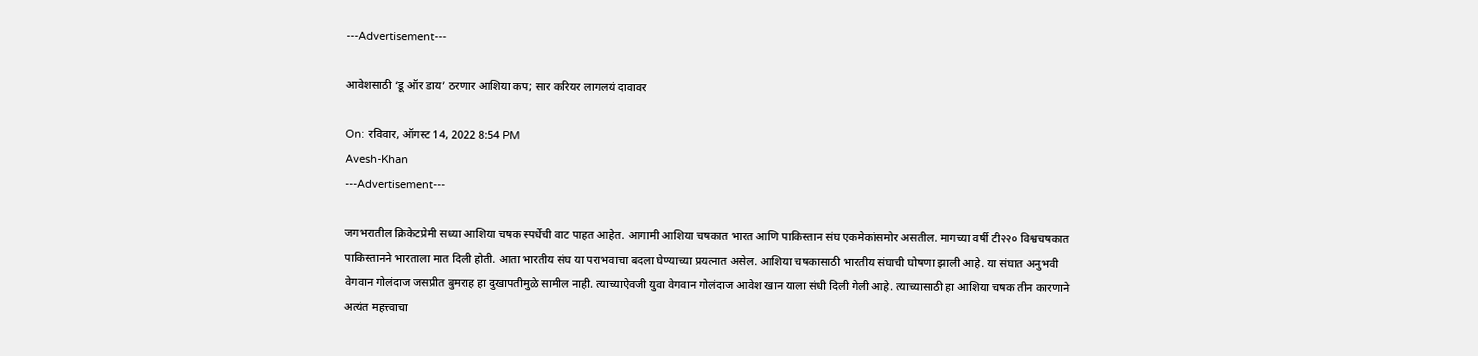---Advertisement---

आवेशसाठी ‘डू ऑर डाय’ ठरणार आशिया कप; सार करियर लागलयं दावावर

On: रविवार, ऑगस्ट 14, 2022 8:54 PM
Avesh-Khan
---Advertisement---

जगभरातील क्रिकेटप्रेमी सध्या आशिया चषक स्पर्धेची वाट पाहत आहेत. आगामी आशिया चषकात भारत आणि पाकिस्तान संघ एकमेकांसमोर असतील. मागच्या वर्षी टी२२० विश्वचषकात पाकिस्तानने भारताला मात दिली होती. आता भारतीय संघ या पराभवाचा बदला घेण्याच्या प्रयत्नात असेल. आशिया चषकासाठी भारतीय संघाची घोषणा झाली आहे. या संघात अनुभवी वेगवान गोलंदाज जसप्रीत बुमराह हा दुखापतीमुळे सामील नाही. त्याच्याऐवजी युवा वेगवान गोलंदाज आवेश खान याला संधी दिली गेली आहे. त्याच्यासाठी हा आशिया चषक तीन कारणाने अत्यंत महत्त्वाचा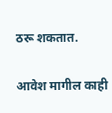ठरू शकतात.

आवेश मागील काही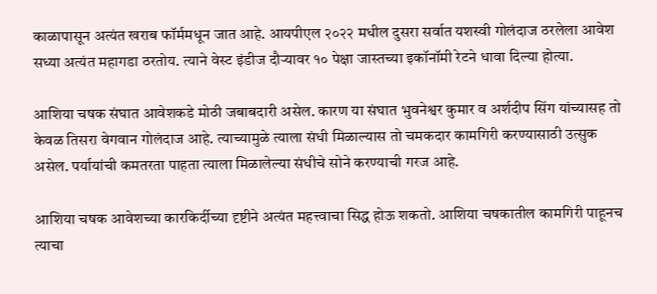काळापासून अत्यंत खराब फॉर्ममधून जात आहे. आयपीएल २०२२ मधील दुसरा सर्वात यशस्वी गोलंदाज ठरलेला आवेश सध्या अत्यंत महागडा ठरतोय. त्याने वेस्ट इंडीज दौऱ्यावर १० पेक्षा जास्तच्या इकॉनॉमी रेटने धावा दिल्या होत्या.

आशिया चषक संघात आवेशकडे मोठी जबाबदारी असेल. कारण या संघात भुवनेश्वर कुमार व अर्शदीप सिंग यांच्यासह तो केवळ तिसरा वेगवान गोलंदाज आहे. त्याच्यामुळे त्याला संधी मिळाल्यास तो चमकदार कामगिरी करण्यासाठी उत्सुक असेल. पर्यायांची कमतरता पाहता त्याला मिळालेल्या संधीचे सोने करण्याची गरज आहे.

आशिया चषक आवेशच्या कारकिर्दीच्या दृष्टीने अत्यंत महत्त्वाचा सिद्ध होऊ शकतो. आशिया चषकातील कामगिरी पाहूनच त्याचा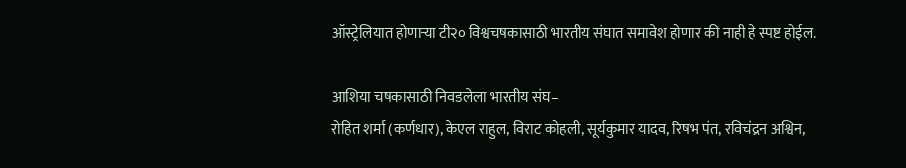ऑस्ट्रेलियात होणाऱ्या टी२० विश्वचषकासाठी भारतीय संघात समावेश होणार की नाही हे स्पष्ट होईल.

आशिया चषकासाठी निवडलेला भारतीय संघ–
रोहित शर्मा (कर्णधार), केएल राहुल, विराट कोहली, सूर्यकुमार यादव, रिषभ पंत, रविचंद्रन अश्विन,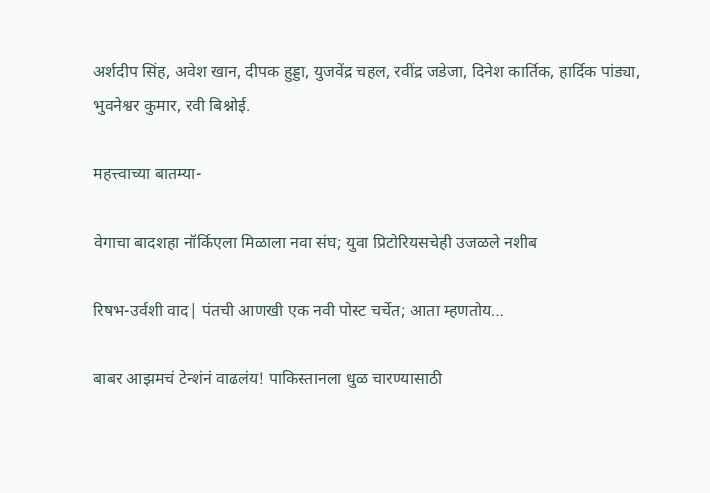अर्शदीप सिंह, अवेश खान, दीपक हुड्डा, युजवेंद्र चहल, रवींद्र जडेजा, दिनेश कार्तिक, हार्दिक पांड्या, भुवनेश्वर कुमार, रवी बिश्नोई.

महत्त्वाच्या बातम्या-

वेगाचा बादशहा नॉर्किएला मिळाला नवा संघ; युवा प्रिटोरियसचेही उजळले नशीब

रिषभ-उर्वशी वाद| पंतची आणखी एक नवी पोस्ट चर्चेत; आता म्हणतोय…

बाबर आझमचं टेन्शंनं वाढलंय! पाकिस्तानला धुळ चारण्यासाठी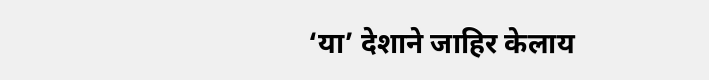‘या’ देशाने जाहिर केलाय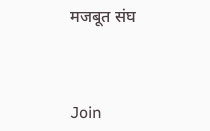मजबूत संघ



Join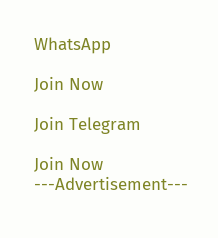WhatsApp

Join Now

Join Telegram

Join Now
---Advertisement---